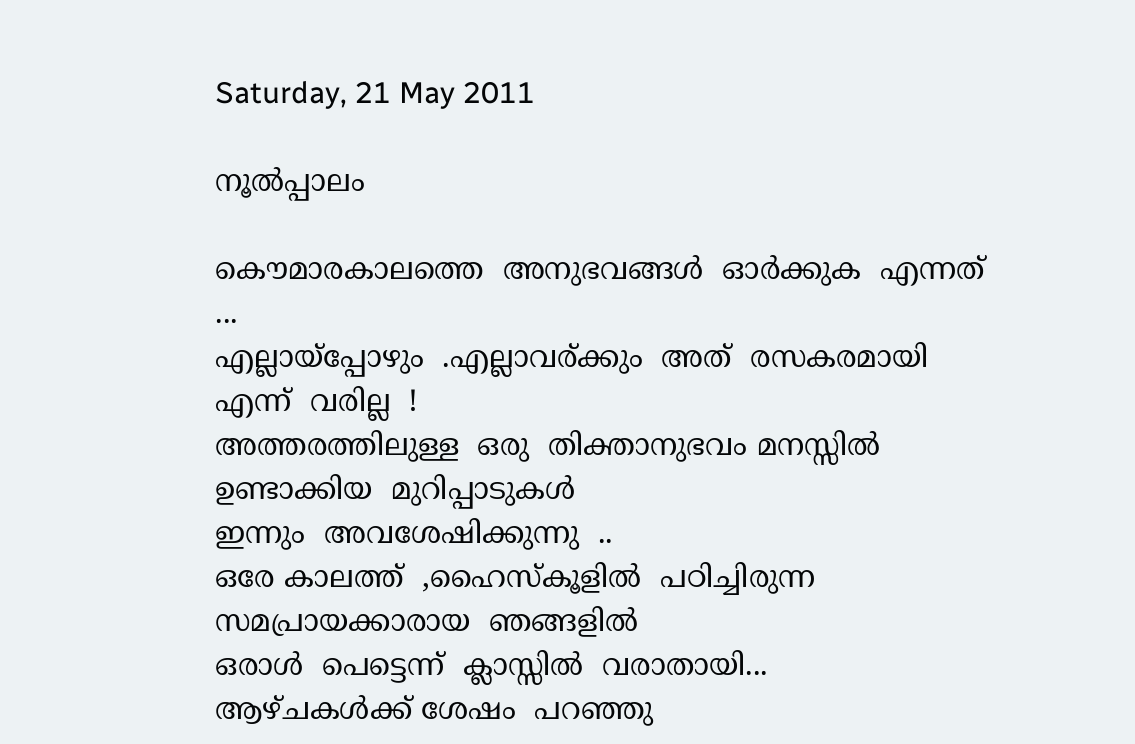Saturday, 21 May 2011

നൂല്‍പ്പാലം

കൌമാരകാലത്തെ  അനുഭവങ്ങള്‍  ഓര്‍ക്കുക  എന്നത്  ...
എല്ലായ്പ്പോഴും  .എല്ലാവര്ക്കും  അത്  രസകരമായി  എന്ന്  വരില്ല  !
അത്തരത്തിലുള്ള  ഒരു  തിക്താനുഭവം മനസ്സില്‍  ഉണ്ടാക്കിയ  മുറിപ്പാടുകള്‍
ഇന്നും  അവശേഷിക്കുന്നു  ..
ഒരേ കാലത്ത്  ,ഹൈസ്കൂളില്‍  പഠിച്ചിരുന്ന  സമപ്രായക്കാരായ  ഞങ്ങളില്‍
ഒരാള്‍  പെട്ടെന്ന്  ക്ലാസ്സില്‍  വരാതായി...
ആഴ്ചകള്‍ക്ക് ശേഷം  പറഞ്ഞു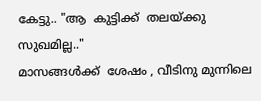കേട്ടു.. "ആ  കുട്ടിക്ക്  തലയ്ക്കു  സുഖമില്ല.."
മാസങ്ങള്‍ക്ക്  ശേഷം , വീടിനു മുന്നിലെ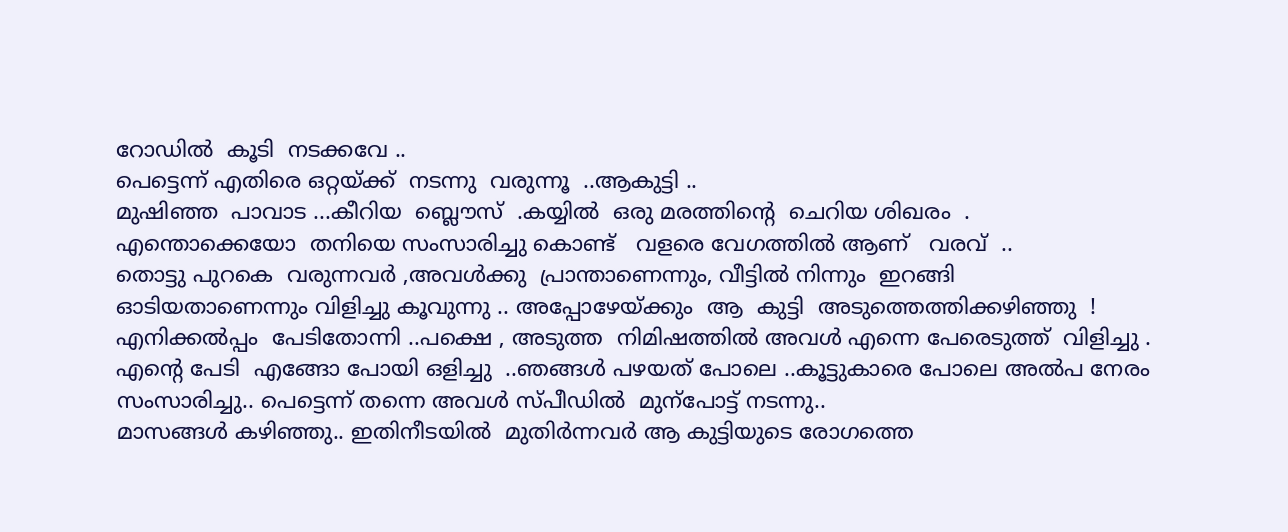റോഡില്‍  കൂടി  നടക്കവേ ..
പെട്ടെന്ന് എതിരെ ഒറ്റയ്ക്ക്  നടന്നു  വരുന്നൂ  ..ആകുട്ടി ..
മുഷിഞ്ഞ  പാവാട ...കീറിയ  ബ്ലൌസ്  .കയ്യില്‍  ഒരു മരത്തിന്റെ  ചെറിയ ശിഖരം  .
എന്തൊക്കെയോ  തനിയെ സംസാരിച്ചു കൊണ്ട്   വളരെ വേഗത്തില്‍ ആണ്   വരവ്  ..
തൊട്ടു പുറകെ  വരുന്നവര്‍ ,അവള്‍ക്കു  പ്രാന്താണെന്നും, വീട്ടില്‍ നിന്നും  ഇറങ്ങി
ഓടിയതാണെന്നും വിളിച്ചു കൂവുന്നു .. അപ്പോഴേയ്ക്കും  ആ  കുട്ടി  അടുത്തെത്തിക്കഴിഞ്ഞു  !
എനിക്കല്‍പ്പം  പേടിതോന്നി ..പക്ഷെ , അടുത്ത  നിമിഷത്തില്‍ അവള്‍ എന്നെ പേരെടുത്ത്  വിളിച്ചു .
എന്റെ പേടി  എങ്ങോ പോയി ഒളിച്ചു  ..ഞങ്ങള്‍ പഴയത് പോലെ ..കൂട്ടുകാരെ പോലെ അല്‍പ നേരം
സംസാരിച്ചു.. പെട്ടെന്ന് തന്നെ അവള്‍ സ്പീഡില്‍  മുന്പോട്ട് നടന്നു..
മാസങ്ങള്‍ കഴിഞ്ഞു.. ഇതിനീടയില്‍  മുതിര്‍ന്നവര്‍ ആ കുട്ടിയുടെ രോഗത്തെ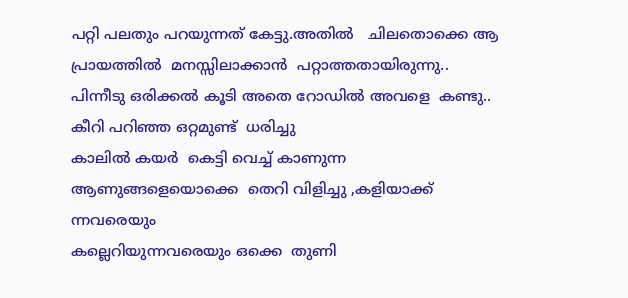പറ്റി പലതും പറയുന്നത് കേട്ടു.അതില്‍   ചിലതൊക്കെ ആ പ്രായത്തില്‍  മനസ്സിലാക്കാന്‍  പറ്റാത്തതായിരുന്നു..
പിന്നീടു ഒരിക്കല്‍ കൂടി അതെ റോഡില്‍ അവളെ  കണ്ടു.. കീറി പറിഞ്ഞ ഒറ്റമുണ്ട്  ധരിച്ചു
കാലില്‍ കയര്‍  കെട്ടി വെച്ച് കാണുന്ന  ആണുങ്ങളെയൊക്കെ  തെറി വിളിച്ചു ,കളിയാക്ക് ന്നവരെയും
കല്ലെറിയുന്നവരെയും ഒക്കെ  തുണി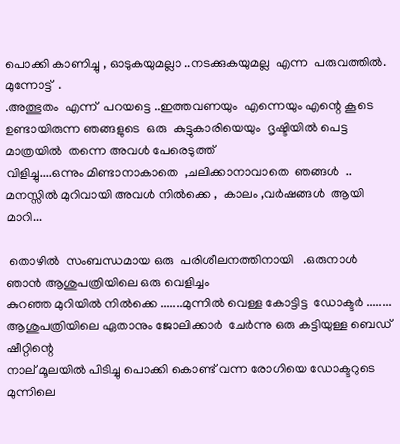പൊക്കി കാണിച്ചു , ഓടുകയുമല്ലാ ..നടക്കുകയുമല്ല  എന്ന  പരുവത്തില്‍. മുന്നോട്ട്  .
.അത്ഭുതം  എന്ന്  പറയട്ടെ ..ഇത്തവണയും  എന്നെയും എന്റെ കൂടെ ഉണ്ടായിരുന്ന ഞങ്ങളുടെ  ഒരു  കുട്ടുകാരിയെയും  ദൃഷ്ടിയില്‍ പെട്ട മാത്രയില്‍  തന്നെ അവള്‍ പേരെടുത്ത്
വിളിച്ചു....ഒന്നും മിണ്ടാനാകാതെ  ,ചലിക്കാനാവാതെ  ഞങ്ങള്‍  ..
മനസ്സില്‍ മുറിവായി അവള്‍ നില്‍ക്കെ ,  കാലം ,വര്‍ഷങ്ങള്‍  ആയി മാറി...

 തൊഴില്‍  സംബന്ധമായ ഒരു  പരിശീലനത്തിനായി   .ഒരുനാള്‍ ഞാന്‍ ആശുപത്രിയിലെ ഒരു വെളിച്ചം
കുറഞ്ഞ മുറിയില്‍ നില്‍ക്കെ .......മുന്നില്‍ വെള്ള കോട്ടിട്ട  ഡോക്ടര്‍ ........
ആശുപത്രിയിലെ ഏതാനും ജോലിക്കാര്‍  ചേര്‍ന്നു ഒരു കട്ടിയുള്ള ബെഡ്  ഷീറ്റിന്റെ
നാല് മൂലയില്‍ പിടിച്ചു പൊക്കി കൊണ്ട് വന്ന രോഗിയെ ഡോക്ടറുടെ  മുന്നിലെ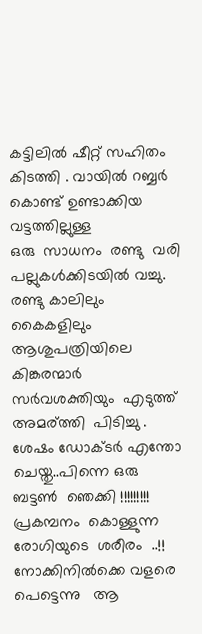കട്ടിലില്‍ ഷീറ്റ്‌ സഹിതം  കിടത്തി . വായില്‍ റബ്ബര്‍ കൊണ്ട് ഉണ്ടാക്കിയ വട്ടത്തില്ലുള്ള
ഒരു  സാധനം  രണ്ടു  വരി പല്ലുകള്‍ക്കിടയില്‍ വച്ചു. രണ്ടു കാലിലും കൈകളിലും
ആശുപത്രിയിലെ കിങ്കരന്മാര്‍  സര്‍വശക്തിയും  എടുത്ത്  അമര്ത്തി  പിടിച്ചു .
ശേഷം ഡോക്ടര്‍ എന്തോ ചെയ്തു..പിന്നെ ഒരു ബട്ടണ്‍  ഞെക്കി !!!!!!!!!
പ്രകമ്പനം  കൊള്ളുന്ന രോഗിയുടെ  ശരീരം  ..!! നോക്കിനില്‍ക്കെ വളരെ പെട്ടെന്നു   ആ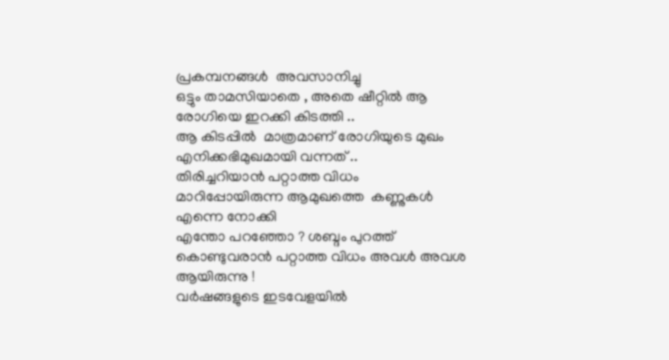പ്രകമ്പനങ്ങള്‍  അവസാനിച്ചു
ഒട്ടും താമസിയാതെ , അതെ ഷീറ്റില്‍ ആ രോഗിയെ ഇറക്കി കിടത്തി ..
ആ കിടപ്പില്‍  മാത്രമാണ് രോഗിയുടെ മുഖം എനിക്കഭിമുഖമായി വന്നത് ..
തിരിച്ചറിയാന്‍ പറ്റാത്ത വിധം മാറിപ്പോയിരുന്ന ആമുഖത്തെ  കണ്ണുകള്‍ എന്നെ നോക്കി
എന്തോ പറഞ്ഞോ ? ശബ്ദം പുറത്ത്  കൊണ്ടുവരാന്‍ പറ്റാത്ത വിധം അവള്‍ അവശ ആയിരുന്നു !
വര്‍ഷങ്ങളുടെ ഇടവേളയില്‍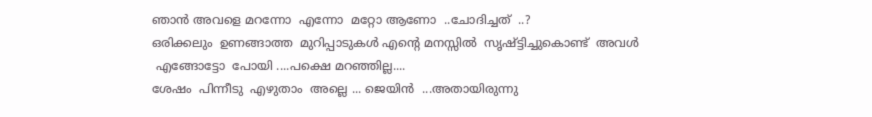ഞാന്‍ അവളെ മറന്നോ  എന്നോ  മറ്റോ ആണോ  ..ചോദിച്ചത്  ..?
ഒരിക്കലും  ഉണങ്ങാത്ത  മുറിപ്പാടുകള്‍ എന്റെ മനസ്സില്‍  സൃഷ്ട്ടിച്ചുകൊണ്ട്  അവള്‍
 എങ്ങോട്ടോ  പോയി ....പക്ഷെ മറഞ്ഞില്ല....
ശേഷം  പിന്നീടു  എഴുതാം  അല്ലെ ... ജെയിന്‍  ...അതായിരുന്നു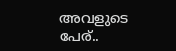അവളുടെ  പേര്..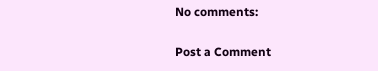No comments:

Post a Comment